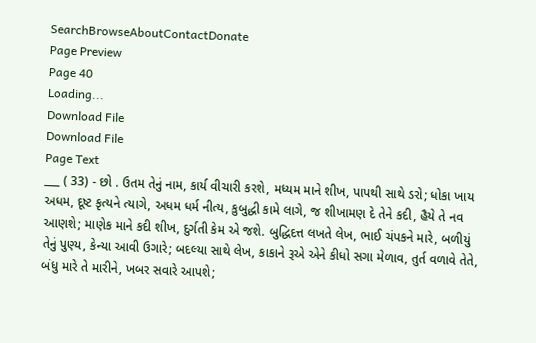SearchBrowseAboutContactDonate
Page Preview
Page 40
Loading...
Download File
Download File
Page Text
___ ( 33) - છો . ઉતમ તેનું નામ, કાર્ય વીચારી કરશે, મધ્યમ માને શીખ, પાપથી સાથે ડરો; ધોકા ખાય અધમ, દૂષ્ટ કૃત્યને ત્યાગે, અધમ ધર્મ નીત્ય, કુબુદ્ધી કામે લાગે, જ શીખામણ દે તેને કદી, હૈયે તે નવ આણશે; માણેક માને કદી શીખ, દુર્ગતી કેમ એ જશે. બુદ્ધિદત્ત લખતે લેખ, ભાઈ ચંપકને મારે, બળીયું તેનું પુણ્ય, કેન્યા આવી ઉગારે; બદલ્યા સાથે લેખ, કાકાને રૂએ એને કીધો સગા મેળાવ, તુર્ત વળાવે તેતે, બંધુ મારે તે મારીને, ખબર સવારે આપશે;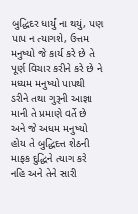બુદ્ધિદર ધાર્યું ના થયું, પણ પાપ ન ત્યાગશે, ઉત્તમ મનુષ્યો જે કાર્ય કરે છે તે પૂર્ણ વિચાર કરીને કરે છે ને મધ્યમ મનુષ્યો પાપથી ડરીને તથા ગુરૂની આજ્ઞા માની તે પ્રમાણે વર્તે છે અને જે અધમ મનુષ્યો હોય તે બુદ્ધિદત્ત શેઠની માફક દુદ્ધિને ત્યાગ કરે નહિ અને તેને સારી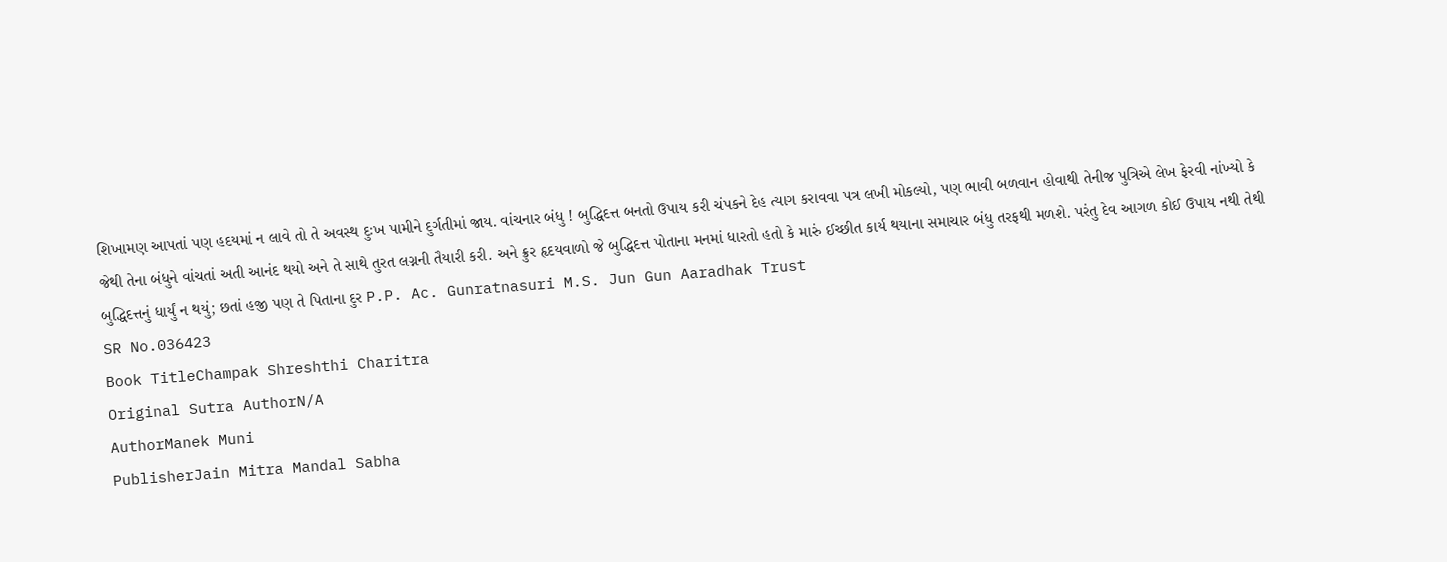શિખામણ આપતાં પણ હદયમાં ન લાવે તો તે અવસ્થ દુઃખ પામીને દુર્ગતીમાં જાય. વાંચનાર બંધુ ! બુદ્ધિદત્ત બનતો ઉપાય કરી ચંપકને દેહ ત્યાગ કરાવવા પત્ર લખી મોકલ્યો, પણ ભાવી બળવાન હોવાથી તેનીજ પુત્રિએ લેખ ફેરવી નાંખ્યો કે જેથી તેના બંધુને વાંચતાં અતી આનંદ થયો અને તે સાથે તુરત લગ્નની તૈયારી કરી. અને ક્રુર હૃદયવાળો જે બુદ્ધિદત્ત પોતાના મનમાં ધારતો હતો કે મારું ઈચ્છીત કાર્ય થયાના સમાચાર બંધુ તરફથી મળશે. પરંતુ દેવ આગળ કોઈ ઉપાય નથી તેથી બુદ્ધિદત્તનું ધાર્યું ન થયું; છતાં હજી પણ તે પિતાના દુર P.P. Ac. Gunratnasuri M.S. Jun Gun Aaradhak Trust
SR No.036423
Book TitleChampak Shreshthi Charitra
Original Sutra AuthorN/A
AuthorManek Muni
PublisherJain Mitra Mandal Sabha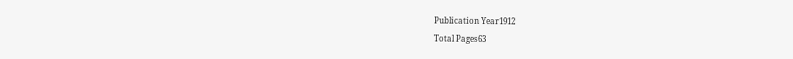Publication Year1912
Total Pages63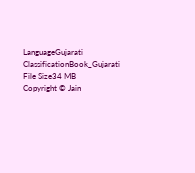LanguageGujarati
ClassificationBook_Gujarati
File Size34 MB
Copyright © Jain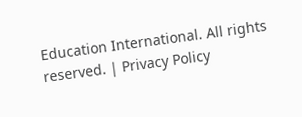Education International. All rights reserved. | Privacy Policy